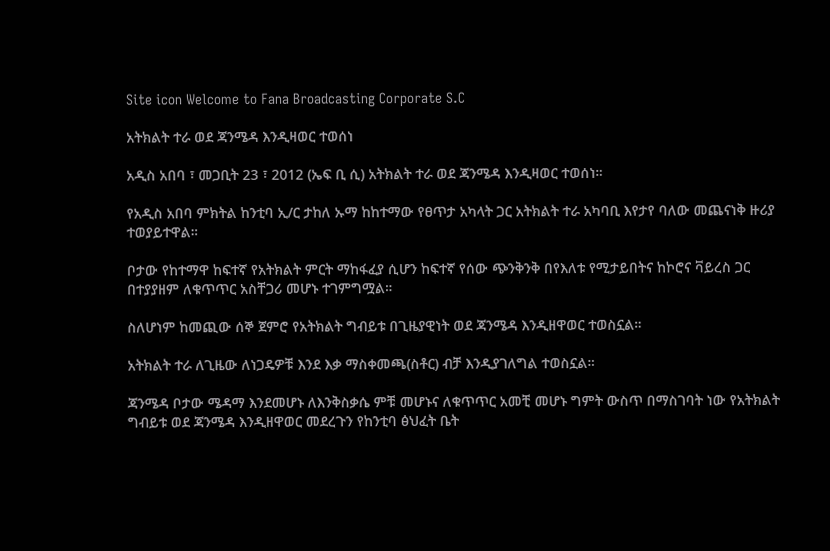Site icon Welcome to Fana Broadcasting Corporate S.C

አትክልት ተራ ወደ ጃንሜዳ እንዲዛወር ተወሰነ

አዲስ አበባ ፣ መጋቢት 23 ፣ 2012 (ኤፍ ቢ ሲ) አትክልት ተራ ወደ ጃንሜዳ እንዲዛወር ተወሰነ።

የአዲስ አበባ ምክትል ከንቲባ ኢ/ር ታከለ ኡማ ከከተማው የፀጥታ አካላት ጋር አትክልት ተራ አካባቢ እየታየ ባለው መጨናነቅ ዙሪያ ተወያይተዋል።

ቦታው የከተማዋ ከፍተኛ የአትክልት ምርት ማከፋፈያ ሲሆን ከፍተኛ የሰው ጭንቅንቅ በየእለቱ የሚታይበትና ከኮሮና ቫይረስ ጋር በተያያዘም ለቁጥጥር አስቸጋሪ መሆኑ ተገምግሟል።

ስለሆነም ከመጪው ሰኞ ጀምሮ የአትክልት ግብይቱ በጊዜያዊነት ወደ ጃንሜዳ እንዲዘዋወር ተወስኗል።

አትክልት ተራ ለጊዜው ለነጋዴዎቹ እንደ እቃ ማስቀመጫ(ስቶር) ብቻ እንዲያገለግል ተወስኗል።

ጃንሜዳ ቦታው ሜዳማ እንደመሆኑ ለእንቅስቃሴ ምቹ መሆኑና ለቁጥጥር አመቺ መሆኑ ግምት ውስጥ በማስገባት ነው የአትክልት ግብይቱ ወደ ጃንሜዳ እንዲዘዋወር መደረጉን የከንቲባ ፅህፈት ቤት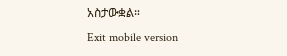አስታውቋል።
Exit mobile version